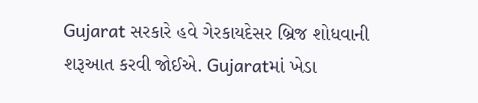Gujarat સરકારે હવે ગેરકાયદેસર બ્રિજ શોધવાની શરૂઆત કરવી જોઈએ. Gujaratમાં ખેડા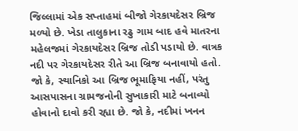જિલ્લામાં એક સપ્તાહમાં બીજો ગેરકાયદેસર બ્રિજ મળ્યો છે. ખેડા તાલુકાના રઢુ ગામ બાદ હવે માતરના મહેલજમાં ગેરકાયદેસર બ્રિજ તોડી પડાયો છે. વાત્રક નદી પર ગેરકાયદેસર રીતે આ બ્રિજ બનાવાયો હતો.
જો કે, સ્થાનિકો આ બ્રિજ ભૂમાફિયા નહીં, પરંતુ આસપાસના ગ્રામજનોની સુખાકારી માટે બનાવ્યો હોવાનો દાવો કરી રહ્યા છે. જો કે, નદીમાં ખનન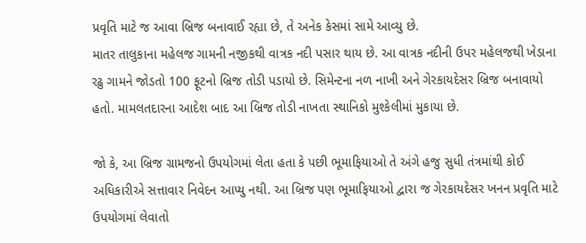પ્રવૃતિ માટે જ આવા બ્રિજ બનાવાઈ રહ્યા છે, તે અનેક કેસમાં સામે આવ્યુ છે.
માતર તાલુકાના મહેલજ ગામની નજીકથી વાત્રક નદી પસાર થાય છે. આ વાત્રક નદીની ઉપર મહેલજથી ખેડાના રઢુ ગામને જોડતો 100 ફૂટનો બ્રિજ તોડી પડાયો છે. સિમેન્ટના નળ નાખી અને ગેરકાયદેસર બ્રિજ બનાવાયો હતો. મામલતદારના આદેશ બાદ આ બ્રિજ તોડી નાખતા સ્થાનિકો મુશ્કેલીમાં મુકાયા છે.

જો કે, આ બ્રિજ ગ્રામજનો ઉપયોગમાં લેતા હતા કે પછી ભૂમાફિયાઓ તે અંગે હજુ સુધી તંત્રમાંથી કોઈ અધિકારીએ સત્તાવાર નિવેદન આપ્યુ નથી. આ બ્રિજ પણ ભૂમાફિયાઓ દ્વારા જ ગેરકાયદેસર ખનન પ્રવૃતિ માટે ઉપયોગમાં લેવાતો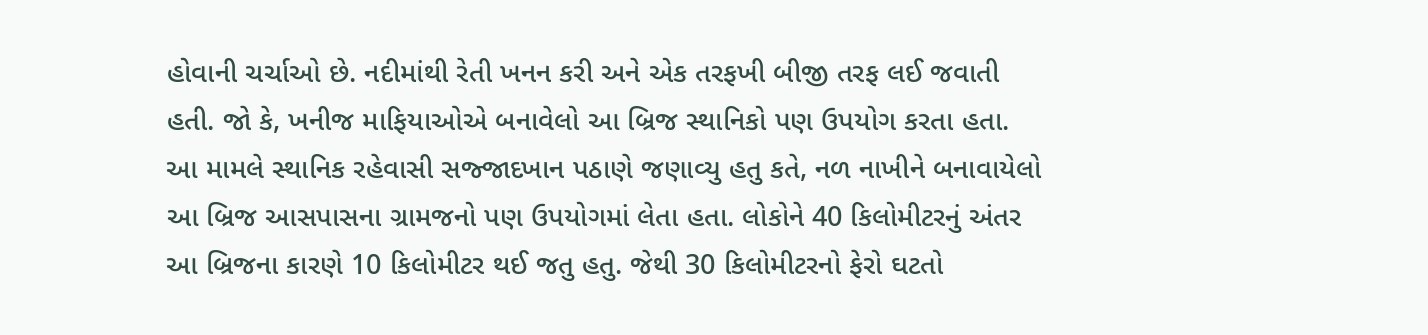હોવાની ચર્ચાઓ છે. નદીમાંથી રેતી ખનન કરી અને એક તરફખી બીજી તરફ લઈ જવાતી હતી. જો કે, ખનીજ માફિયાઓએ બનાવેલો આ બ્રિજ સ્થાનિકો પણ ઉપયોગ કરતા હતા.
આ મામલે સ્થાનિક રહેવાસી સજ્જાદખાન પઠાણે જણાવ્યુ હતુ કતે, નળ નાખીને બનાવાયેલો આ બ્રિજ આસપાસના ગ્રામજનો પણ ઉપયોગમાં લેતા હતા. લોકોને 40 કિલોમીટરનું અંતર આ બ્રિજના કારણે 10 કિલોમીટર થઈ જતુ હતુ. જેથી 30 કિલોમીટરનો ફેરો ઘટતો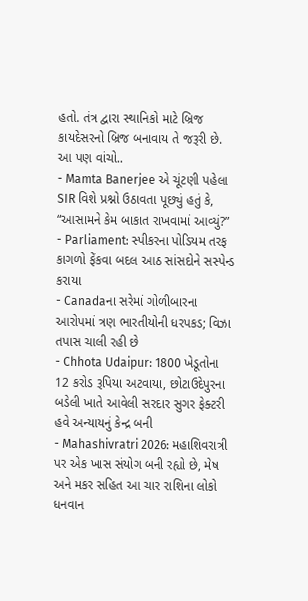હતો. તંત્ર દ્વારા સ્થાનિકો માટે બ્રિજ કાયદેસરનો બ્રિજ બનાવાય તે જરૂરી છે.
આ પણ વાંચો..
- Mamta Banerjee એ ચૂંટણી પહેલા SIR વિશે પ્રશ્નો ઉઠાવતા પૂછ્યું હતું કે, “આસામને કેમ બાકાત રાખવામાં આવ્યું?”
- Parliament: સ્પીકરના પોડિયમ તરફ કાગળો ફેંકવા બદલ આઠ સાંસદોને સસ્પેન્ડ કરાયા
- Canadaના સરેમાં ગોળીબારના આરોપમાં ત્રણ ભારતીયોની ધરપકડ; વિઝા તપાસ ચાલી રહી છે
- Chhota Udaipur: 1800 ખેડૂતોના 12 કરોડ રૂપિયા અટવાયા, છોટાઉદેપુરના બડેલી ખાતે આવેલી સરદાર સુગર ફેક્ટરી હવે અન્યાયનું કેન્દ્ર બની
- Mahashivratri 2026: મહાશિવરાત્રી પર એક ખાસ સંયોગ બની રહ્યો છે, મેષ અને મકર સહિત આ ચાર રાશિના લોકો ધનવાન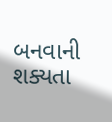બનવાની શક્યતા